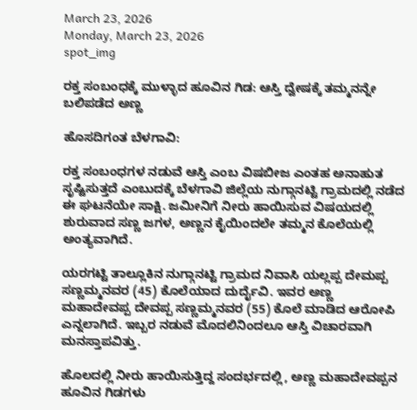March 23, 2026
Monday, March 23, 2026
spot_img

ರಕ್ತ ಸಂಬಂಧಕ್ಕೆ ಮುಳ್ಳಾದ ಹೂವಿನ ಗಿಡ: ಆಸ್ತಿ ದ್ವೇಷಕ್ಕೆ ತಮ್ಮನನ್ನೇ ಬಲಿಪಡೆದ ಅಣ್ಣ

ಹೊಸದಿಗಂತ ಬೆಳಗಾವಿ:

ರಕ್ತ ಸಂಬಂಧಗಳ ನಡುವೆ ಆಸ್ತಿ ಎಂಬ ವಿಷಬೀಜ ಎಂತಹ ಅನಾಹುತ ಸೃಷ್ಟಿಸುತ್ತದೆ ಎಂಬುದಕ್ಕೆ ಬೆಳಗಾವಿ ಜಿಲ್ಲೆಯ ನುಗ್ಗಾನಟ್ಟಿ ಗ್ರಾಮದಲ್ಲಿ ನಡೆದ ಈ ಘಟನೆಯೇ ಸಾಕ್ಷಿ. ಜಮೀನಿಗೆ ನೀರು ಹಾಯಿಸುವ ವಿಷಯದಲ್ಲಿ ಶುರುವಾದ ಸಣ್ಣ ಜಗಳ, ಅಣ್ಣನ ಕೈಯಿಂದಲೇ ತಮ್ಮನ ಕೊಲೆಯಲ್ಲಿ ಅಂತ್ಯವಾಗಿದೆ.

ಯರಗಟ್ಟಿ ತಾಲ್ಲೂಕಿನ ನುಗ್ಗಾನಟ್ಟಿ ಗ್ರಾಮದ ನಿವಾಸಿ ಯಲ್ಲಪ್ಪ ದೇಮಪ್ಪ ಸಣ್ಣಮ್ಮನವರ (45) ಕೊಲೆಯಾದ ದುರ್ದೈವಿ. ಇವರ ಅಣ್ಣ ಮಹಾದೇವಪ್ಪ ದೇವಪ್ಪ ಸಣ್ಣಮ್ಮನವರ (55) ಕೊಲೆ ಮಾಡಿದ ಆರೋಪಿ ಎನ್ನಲಾಗಿದೆ. ಇಬ್ಬರ ನಡುವೆ ಮೊದಲಿನಿಂದಲೂ ಆಸ್ತಿ ವಿಚಾರವಾಗಿ ಮನಸ್ತಾಪವಿತ್ತು.

ಹೊಲದಲ್ಲಿ ನೀರು ಹಾಯಿಸುತ್ತಿದ್ದ ಸಂದರ್ಭದಲ್ಲಿ, ಅಣ್ಣ ಮಹಾದೇವಪ್ಪನ ಹೂವಿನ ಗಿಡಗಳು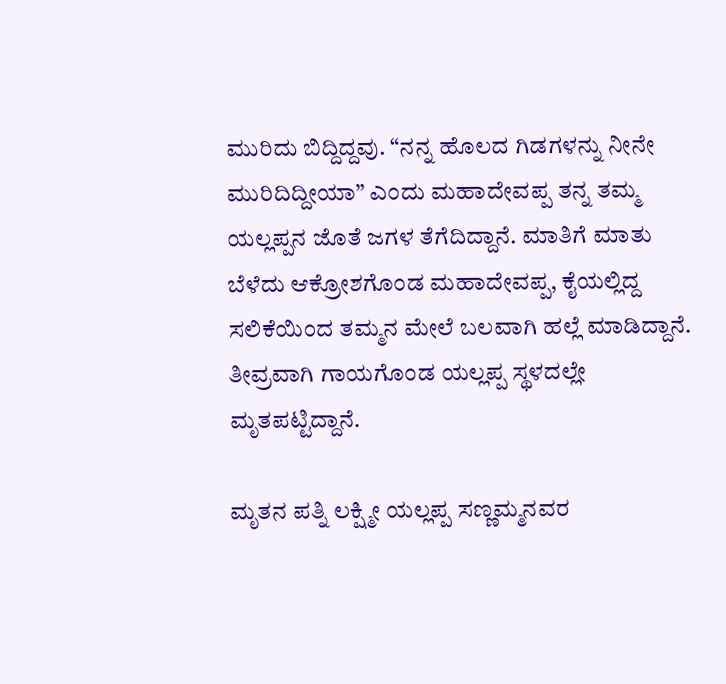ಮುರಿದು ಬಿದ್ದಿದ್ದವು. “ನನ್ನ ಹೊಲದ ಗಿಡಗಳನ್ನು ನೀನೇ ಮುರಿದಿದ್ದೀಯಾ” ಎಂದು ಮಹಾದೇವಪ್ಪ ತನ್ನ ತಮ್ಮ ಯಲ್ಲಪ್ಪನ ಜೊತೆ ಜಗಳ ತೆಗೆದಿದ್ದಾನೆ. ಮಾತಿಗೆ ಮಾತು ಬೆಳೆದು ಆಕ್ರೋಶಗೊಂಡ ಮಹಾದೇವಪ್ಪ, ಕೈಯಲ್ಲಿದ್ದ ಸಲಿಕೆಯಿಂದ ತಮ್ಮನ ಮೇಲೆ ಬಲವಾಗಿ ಹಲ್ಲೆ ಮಾಡಿದ್ದಾನೆ. ತೀವ್ರವಾಗಿ ಗಾಯಗೊಂಡ ಯಲ್ಲಪ್ಪ ಸ್ಥಳದಲ್ಲೇ ಮೃತಪಟ್ಟಿದ್ದಾನೆ.

ಮೃತನ ಪತ್ನಿ ಲಕ್ಷ್ಮೀ ಯಲ್ಲಪ್ಪ ಸಣ್ಣಮ್ಮನವರ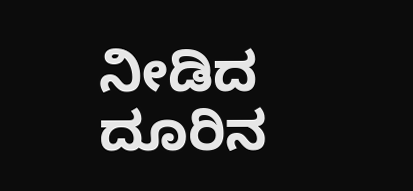ನೀಡಿದ ದೂರಿನ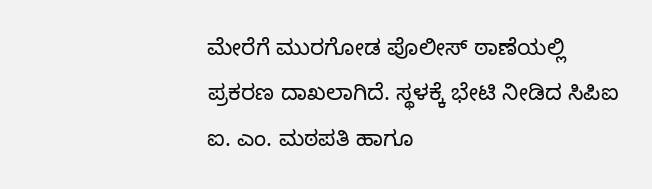ಮೇರೆಗೆ ಮುರಗೋಡ ಪೊಲೀಸ್ ಠಾಣೆಯಲ್ಲಿ ಪ್ರಕರಣ ದಾಖಲಾಗಿದೆ. ಸ್ಥಳಕ್ಕೆ ಭೇಟಿ ನೀಡಿದ ಸಿಪಿಐ ಐ. ಎಂ. ಮಠಪತಿ ಹಾಗೂ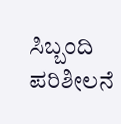ಸಿಬ್ಬಂದಿ ಪರಿಶೀಲನೆ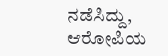ನಡೆಸಿದ್ದು, ಆರೋಪಿಯ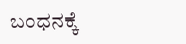ಬಂಧನಕ್ಕೆ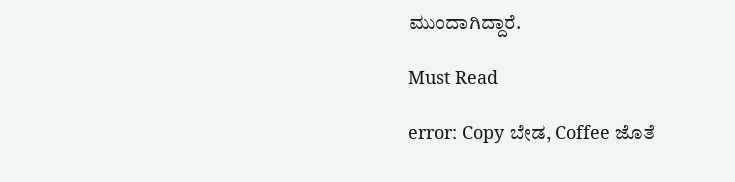ಮುಂದಾಗಿದ್ದಾರೆ.

Must Read

error: Copy ಬೇಡ, Coffee ಜೊತೆ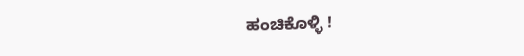ಹಂಚಿಕೊಳ್ಳಿ !